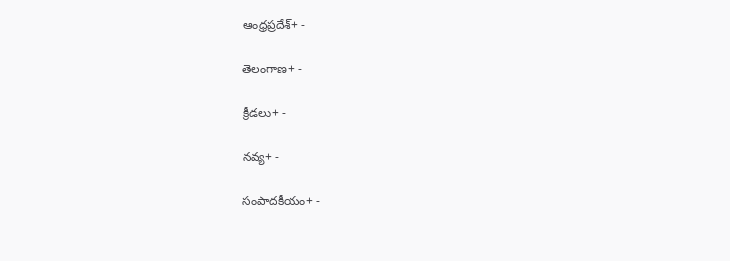ఆంధ్రప్రదేశ్+ -

తెలంగాణ+ -

క్రీడలు+ -

నవ్య+ -

సంపాదకీయం+ -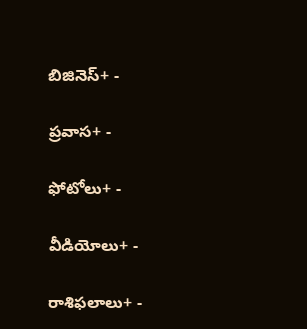బిజినెస్+ -

ప్రవాస+ -

ఫోటోలు+ -

వీడియోలు+ -

రాశిఫలాలు+ -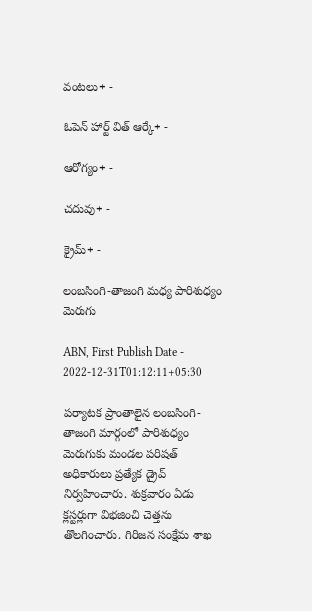వంటలు+ -

ఓపెన్ హార్ట్ విత్ ఆర్కే+ -

ఆరోగ్యం+ -

చదువు+ -

క్రైమ్+ -

లంబసింగి-తాజంగి మధ్య పారిశుధ్యం మెరుగు

ABN, First Publish Date - 2022-12-31T01:12:11+05:30

పర్యాటక ప్రాంతాలైన లంబసింగి- తాజంగి మార్గంలో పారిశుధ్యం మెరుగుకు మండల పరిషత్‌ అధికారులు ప్రత్యేక డ్రైవ్‌ నిర్వహించారు. శుక్రవారం ఏడు క్లస్టర్లుగా విభజించి చెత్తను తొలగించారు. గిరిజన సంక్షేమ శాఖ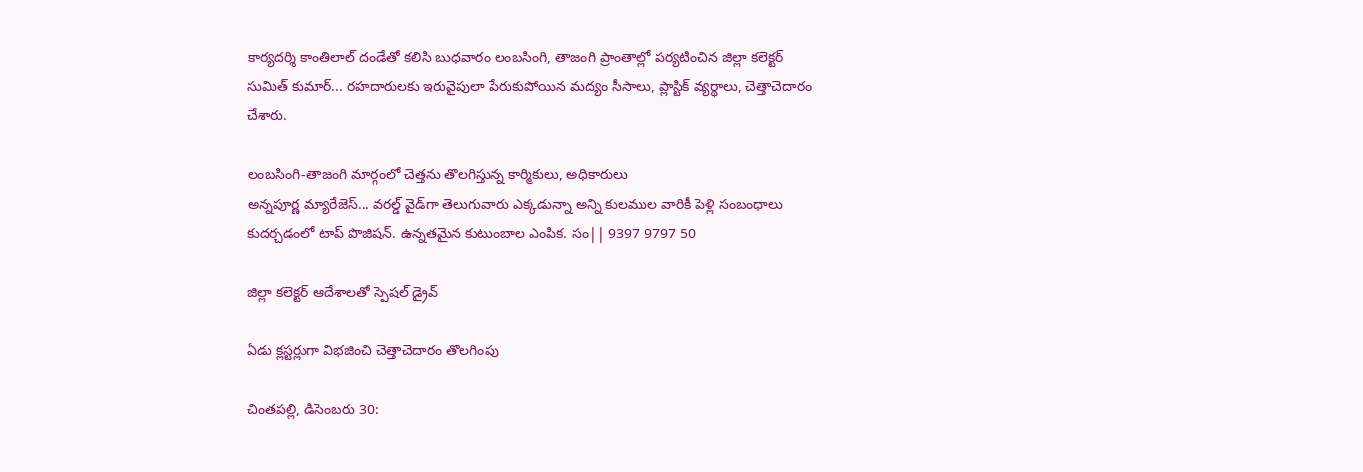కార్యదర్శి కాంతిలాల్‌ దండేతో కలిసి బుధవారం లంబసింగి, తాజంగి ప్రాంతాల్లో పర్యటించిన జిల్లా కలెక్టర్‌ సుమిత్‌ కుమార్‌... రహదారులకు ఇరువైపులా పేరుకుపోయిన మద్యం సీసాలు, ప్లాస్టిక్‌ వ్యర్థాలు, చెత్తాచెదారం చేశారు.

లంబసింగి-తాజంగి మార్గంలో చెత్తను తొలగిస్తున్న కార్మికులు, అధికారులు
అన్నపూర్ణ మ్యారేజెస్... వరల్డ్ వైడ్‌గా తెలుగువారు ఎక్కడున్నా అన్ని కులముల వారికీ పెళ్లి సంబంధాలు కుదర్చడంలో టాప్ పొజిషన్. ఉన్నతమైన కుటుంబాల ఎంపిక. సం|| 9397 9797 50

జిల్లా కలెక్టర్‌ ఆదేశాలతో స్పెషల్‌ డ్రైవ్‌

ఏడు క్లస్టర్లుగా విభజించి చెత్తాచెదారం తొలగింపు

చింతపల్లి, డిసెంబరు 30: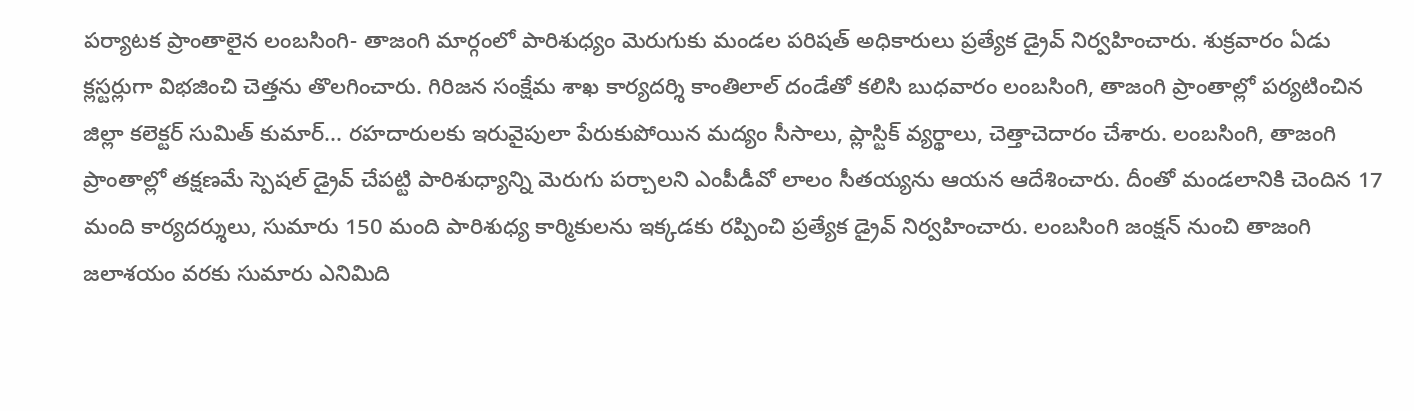పర్యాటక ప్రాంతాలైన లంబసింగి- తాజంగి మార్గంలో పారిశుధ్యం మెరుగుకు మండల పరిషత్‌ అధికారులు ప్రత్యేక డ్రైవ్‌ నిర్వహించారు. శుక్రవారం ఏడు క్లస్టర్లుగా విభజించి చెత్తను తొలగించారు. గిరిజన సంక్షేమ శాఖ కార్యదర్శి కాంతిలాల్‌ దండేతో కలిసి బుధవారం లంబసింగి, తాజంగి ప్రాంతాల్లో పర్యటించిన జిల్లా కలెక్టర్‌ సుమిత్‌ కుమార్‌... రహదారులకు ఇరువైపులా పేరుకుపోయిన మద్యం సీసాలు, ప్లాస్టిక్‌ వ్యర్థాలు, చెత్తాచెదారం చేశారు. లంబసింగి, తాజంగి ప్రాంతాల్లో తక్షణమే స్పెషల్‌ డ్రైవ్‌ చేపట్టి పారిశుధ్యాన్ని మెరుగు పర్చాలని ఎంపీడీవో లాలం సీతయ్యను ఆయన ఆదేశించారు. దీంతో మండలానికి చెందిన 17 మంది కార్యదర్శులు, సుమారు 150 మంది పారిశుధ్య కార్మికులను ఇక్కడకు రప్పించి ప్రత్యేక డ్రైవ్‌ నిర్వహించారు. లంబసింగి జంక్షన్‌ నుంచి తాజంగి జలాశయం వరకు సుమారు ఎనిమిది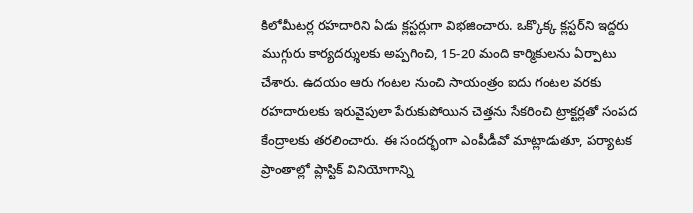కిలోమీటర్ల రహదారిని ఏడు క్లస్టర్లుగా విభజించారు. ఒక్కొక్క క్లస్టర్‌ని ఇద్దరు ముగ్గురు కార్యదర్శులకు అప్పగించి, 15-20 మంది కార్మికులను ఏర్పాటు చేశారు. ఉదయం ఆరు గంటల నుంచి సాయంత్రం ఐదు గంటల వరకు రహదారులకు ఇరువైపులా పేరుకుపోయిన చెత్తను సేకరించి ట్రాక్టర్లతో సంపద కేంద్రాలకు తరలించారు. ఈ సందర్భంగా ఎంపీడీవో మాట్లాడుతూ, పర్యాటక ప్రాంతాల్లో ప్లాస్టిక్‌ వినియోగాన్ని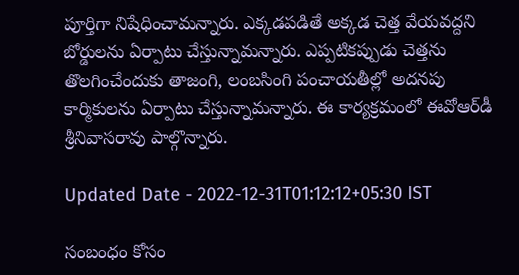పూర్తిగా నిషేధించామన్నారు. ఎక్కడపడితే అక్కడ చెత్త వేయవద్దని బోర్డులను ఏర్పాటు చేస్తున్నామన్నారు. ఎప్పటికప్పుడు చెత్తను తొలగించేందుకు తాజంగి, లంబసింగి పంచాయతీల్లో అదనపు కార్మికులను ఏర్పాటు చేస్తున్నామన్నారు. ఈ కార్యక్రమంలో ఈవోఆర్‌డీ శ్రీనివాసరావు పాల్గొన్నారు.

Updated Date - 2022-12-31T01:12:12+05:30 IST

సంబంధం కోసం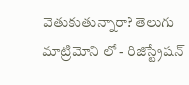వెతుకుతున్నారా? తెలుగు మాట్రిమోని లో - రిజిస్ట్రేషన్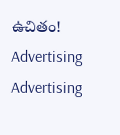ఉచితం!
Advertising
Advertising